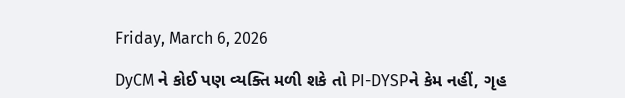Friday, March 6, 2026

DyCM ને કોઈ પણ વ્યક્તિ મળી શકે તો PI-DYSPને કેમ નહીં, ગૃહ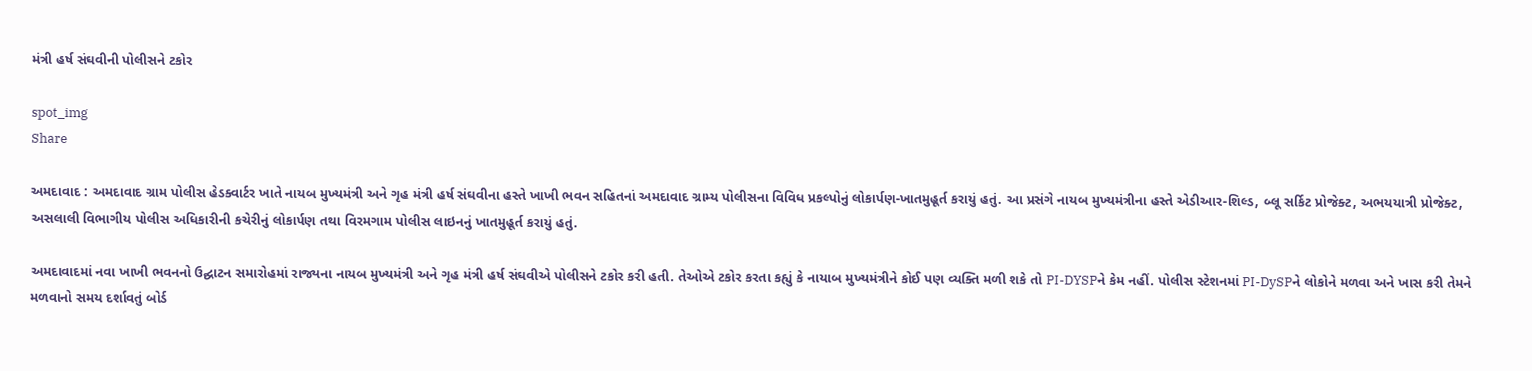મંત્રી હર્ષ સંઘવીની પોલીસને ટકોર

spot_img
Share

અમદાવાદ : અમદાવાદ ગ્રામ પોલીસ હેડક્વાર્ટર ખાતે નાયબ મુખ્યમંત્રી અને ગૃહ મંત્રી હર્ષ સંઘવીના હસ્તે ખાખી ભવન સહિતનાં અમદાવાદ ગ્રામ્ય પોલીસના વિવિધ પ્રકલ્પોનું લોકાર્પણ-ખાતમુહૂર્ત કરાયું હતું. આ પ્રસંગે નાયબ મુખ્યમંત્રીના હસ્તે એડીઆર-શિલ્ડ, બ્લૂ સર્કિટ પ્રોજેક્ટ, અભયયાત્રી પ્રોજેક્ટ, અસલાલી વિભાગીય પોલીસ અધિકારીની કચેરીનું લોકાર્પણ તથા વિરમગામ પોલીસ લાઇનનું ખાતમુહૂર્ત કરાયું હતું.

અમદાવાદમાં નવા ખાખી ભવનનો ઉદ્ઘાટન સમારોહમાં રાજ્યના નાયબ મુખ્યમંત્રી અને ગૃહ મંત્રી હર્ષ સંઘવીએ પોલીસને ટકોર કરી હતી. તેઓએ ટકોર કરતા કહ્યું કે નાયાબ મુખ્યમંત્રીને કોઈ પણ વ્યક્તિ મળી શકે તો PI-DYSPને કેમ નહીં. પોલીસ સ્ટેશનમાં PI-DySPને લોકોને મળવા અને ખાસ કરી તેમને મળવાનો સમય દર્શાવતું બોર્ડ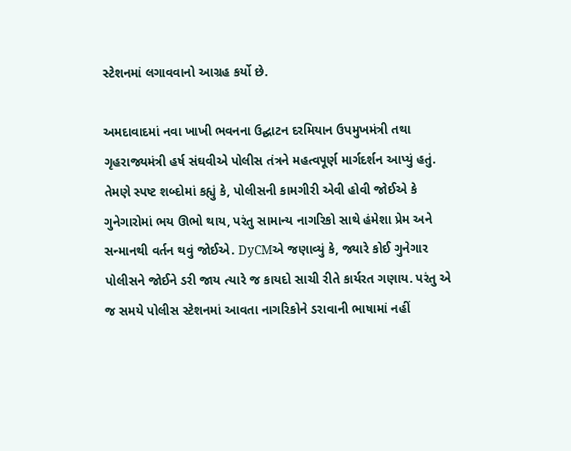સ્ટેશનમાં લગાવવાનો આગ્રહ કર્યો છે.

અમદાવાદમાં નવા ખાખી ભવનના ઉદ્ઘાટન દરમિયાન ઉપમુખમંત્રી તથા ગૃહરાજ્યમંત્રી હર્ષ સંઘવીએ પોલીસ તંત્રને મહત્વપૂર્ણ માર્ગદર્શન આપ્યું હતું. તેમણે સ્પષ્ટ શબ્દોમાં કહ્યું કે, પોલીસની કામગીરી એવી હોવી જોઈએ કે ગુનેગારોમાં ભય ઊભો થાય, પરંતુ સામાન્ય નાગરિકો સાથે હંમેશા પ્રેમ અને સન્માનથી વર્તન થવું જોઈએ. DyCMએ જણાવ્યું કે, જ્યારે કોઈ ગુનેગાર પોલીસને જોઈને ડરી જાય ત્યારે જ કાયદો સાચી રીતે કાર્યરત ગણાય. પરંતુ એ જ સમયે પોલીસ સ્ટેશનમાં આવતા નાગરિકોને ડરાવાની ભાષામાં નહીં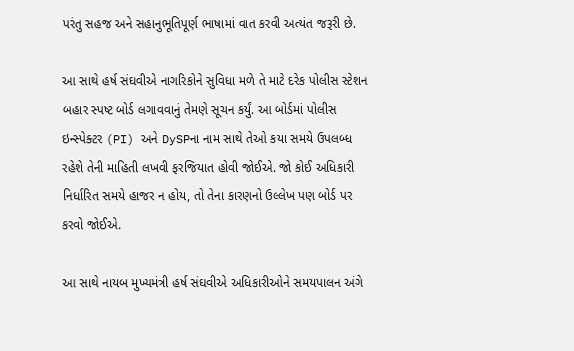પરંતુ સહજ અને સહાનુભૂતિપૂર્ણ ભાષામાં વાત કરવી અત્યંત જરૂરી છે.

આ સાથે હર્ષ સંઘવીએ નાગરિકોને સુવિધા મળે તે માટે દરેક પોલીસ સ્ટેશન બહાર સ્પષ્ટ બોર્ડ લગાવવાનું તેમણે સૂચન કર્યું. આ બોર્ડમાં પોલીસ ઇન્સ્પેક્ટર (PI) અને DySPના નામ સાથે તેઓ કયા સમયે ઉપલબ્ધ રહેશે તેની માહિતી લખવી ફરજિયાત હોવી જોઈએ. જો કોઈ અધિકારી નિર્ધારિત સમયે હાજર ન હોય, તો તેના કારણનો ઉલ્લેખ પણ બોર્ડ પર કરવો જોઈએ.

આ સાથે નાયબ મુખ્યમંત્રી હર્ષ સંઘવીએ અધિકારીઓને સમયપાલન અંગે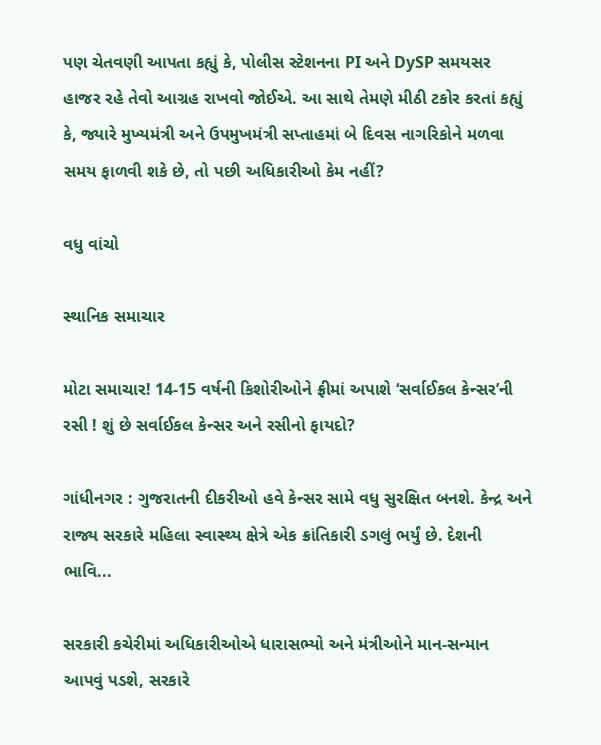પણ ચેતવણી આપતા કહ્યું કે, પોલીસ સ્ટેશનના PI અને DySP સમયસર હાજર રહે તેવો આગ્રહ રાખવો જોઈએ. આ સાથે તેમણે મીઠી ટકોર કરતાં કહ્યું કે, જ્યારે મુખ્યમંત્રી અને ઉપમુખમંત્રી સપ્તાહમાં બે દિવસ નાગરિકોને મળવા સમય ફાળવી શકે છે, તો પછી અધિકારીઓ કેમ નહીં?

વધુ વાંચો

સ્થાનિક સમાચાર

મોટા સમાચાર! 14-15 વર્ષની કિશોરીઓને ફ્રીમાં અપાશે ‘સર્વાઈકલ કેન્સર’ની રસી ! શું છે સર્વાઈકલ કેન્સર અને રસીનો ફાયદો?

ગાંધીનગર : ગુજરાતની દીકરીઓ હવે કેન્સર સામે વધુ સુરક્ષિત બનશે. કેન્દ્ર અને રાજ્ય સરકારે મહિલા સ્વાસ્થ્ય ક્ષેત્રે એક ક્રાંતિકારી ડગલું ભર્યું છે. દેશની ભાવિ...

સરકારી કચેરીમાં અધિકારીઓએ ધારાસભ્યો અને મંત્રીઓને માન-સન્માન આપવું પડશે, સરકારે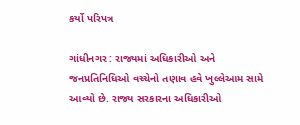કર્યો પરિપત્ર

ગાંધીનગર : રાજ્યમાં અધિકારીઓ અને જનપ્રતિનિધિઓ વચ્ચેનો તણાવ હવે ખુલ્લેઆમ સામે આવ્યો છે. રાજ્ય સરકારના અધિકારીઓ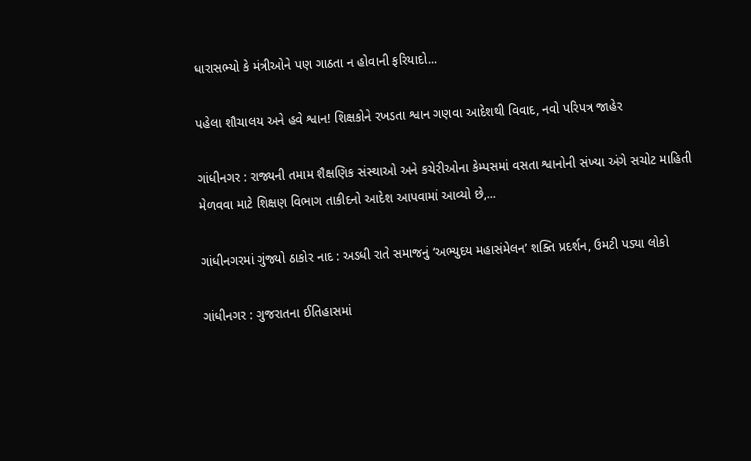ધારાસભ્યો કે મંત્રીઓને પણ ગાઠતા ન હોવાની ફરિયાદો...

પહેલા શૌચાલય અને હવે શ્વાન! શિક્ષકોને રખડતા શ્વાન ગણવા આદેશથી વિવાદ, નવો પરિપત્ર જાહેર

ગાંધીનગર : રાજ્યની તમામ શૈક્ષણિક સંસ્થાઓ અને કચેરીઓના કેમ્પસમાં વસતા શ્વાનોની સંખ્યા અંગે સચોટ માહિતી મેળવવા માટે શિક્ષણ વિભાગ તાકીદનો આદેશ આપવામાં આવ્યો છે,...

ગાંધીનગરમાં ગુંજ્યો ઠાકોર નાદ : અડધી રાતે સમાજનું ‘અભ્યુદય મહાસંમેલન’ શક્તિ પ્રદર્શન, ઉમટી પડ્યા લોકો

ગાંધીનગર : ગુજરાતના ઈતિહાસમાં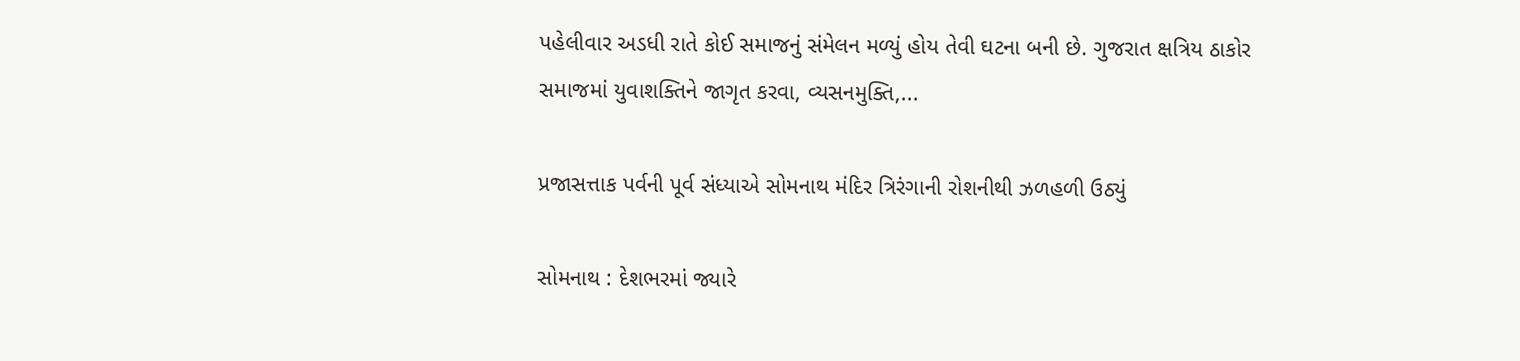પહેલીવાર અડધી રાતે કોઈ સમાજનું સંમેલન મળ્યું હોય તેવી ઘટના બની છે. ગુજરાત ક્ષત્રિય ઠાકોર સમાજમાં યુવાશક્તિને જાગૃત કરવા, વ્યસનમુક્તિ,...

પ્રજાસત્તાક પર્વની પૂર્વ સંધ્યાએ સોમનાથ મંદિર ત્રિરંગાની રોશનીથી ઝળહળી ઉઠ્યું

સોમનાથ : દેશભરમાં જ્યારે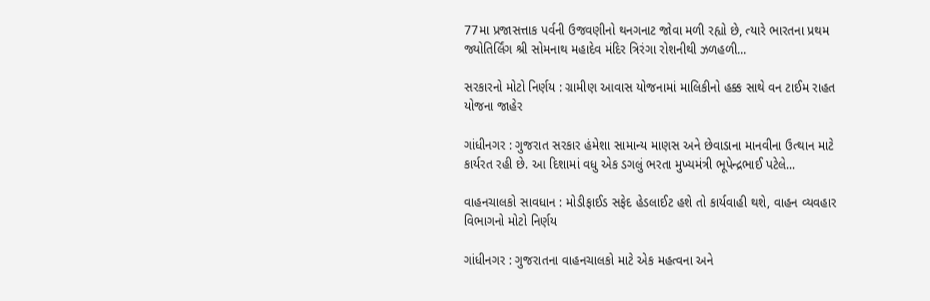77મા પ્રજાસત્તાક પર્વની ઉજવણીનો થનગનાટ જોવા મળી રહ્યો છે, ત્યારે ભારતના પ્રથમ જ્યોતિર્લિંગ શ્રી સોમનાથ મહાદેવ મંદિર ત્રિરંગા રોશનીથી ઝળહળી...

સરકારનો મોટો નિર્ણય : ગ્રામીણ આવાસ યોજનામાં માલિકીનો હક્ક સાથે વન ટાઈમ રાહત યોજના જાહેર

ગાંધીનગર : ગુજરાત સરકાર હંમેશા સામાન્ય માણસ અને છેવાડાના માનવીના ઉત્થાન માટે કાર્યરત રહી છે. આ દિશામાં વધુ એક ડગલું ભરતા મુખ્યમંત્રી ભૂપેન્દ્રભાઈ પટેલે...

વાહનચાલકો સાવધાન : મોડીફાઈડ સફેદ હેડલાઈટ હશે તો કાર્યવાહી થશે, વાહન વ્યવહાર વિભાગનો મોટો નિર્ણય

ગાંધીનગર : ગુજરાતના વાહનચાલકો માટે એક મહત્વના અને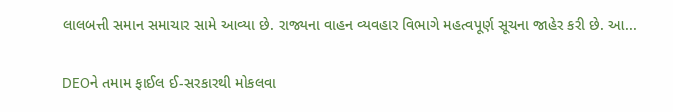લાલબત્તી સમાન સમાચાર સામે આવ્યા છે. રાજ્યના વાહન વ્યવહાર વિભાગે મહત્વપૂર્ણ સૂચના જાહેર કરી છે. આ...

DEOને તમામ ફાઈલ ઈ-સરકારથી મોકલવા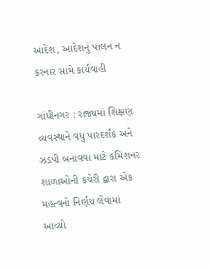આદેશ, આદેશનું પાલન ન કરનાર સામે કાર્યવાહી

ગાંધીનગર : રાજ્યમાં શિક્ષણ વ્યવસ્થાને વધુ પારદર્શક અને ઝડપી બનાવવા માટે કમિશનર શાળાઓની કચેરી દ્વારા એક મહત્વનો નિર્ણય લેવામાં આવ્યો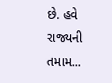છે. હવે રાજ્યની તમામ...